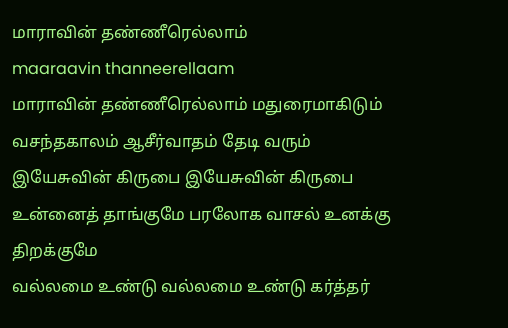மாராவின் தண்ணீரெல்லாம்
maaraavin thanneerellaam
மாராவின் தண்ணீரெல்லாம் மதுரைமாகிடும் வசந்தகாலம் ஆசீர்வாதம் தேடி வரும்
இயேசுவின் கிருபை இயேசுவின் கிருபை உன்னைத் தாங்குமே பரலோக வாசல் உனக்கு திறக்குமே
வல்லமை உண்டு வல்லமை உண்டு கர்த்தர்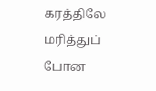கரத்திலே மரித்துப் போன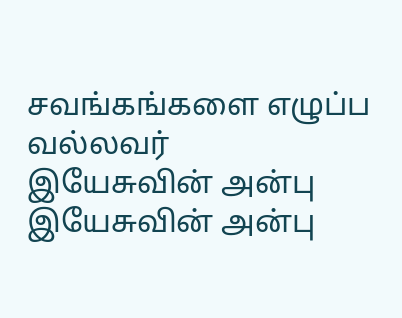சவங்கங்களை எழுப்ப வல்லவர்
இயேசுவின் அன்பு இயேசுவின் அன்பு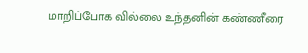மாறிப்போக வில்லை உந்தனின் கண்ணீரை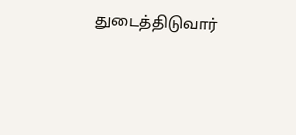துடைத்திடுவார்